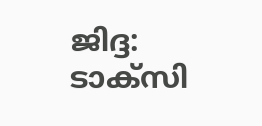ജിദ്ദ: ടാക്സി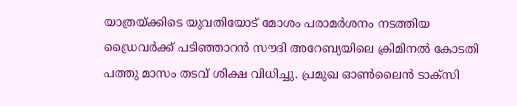യാത്രയ്ക്കിടെ യുവതിയോട് മോശം പരാമർശനം നടത്തിയ ഡ്രൈവർക്ക് പടിഞ്ഞാറൻ സൗദി അറേബ്യയിലെ ക്രിമിനൽ കോടതി പത്തു മാസം തടവ് ശിക്ഷ വിധിച്ചു. പ്രമുഖ ഓൺലൈൻ ടാക്സി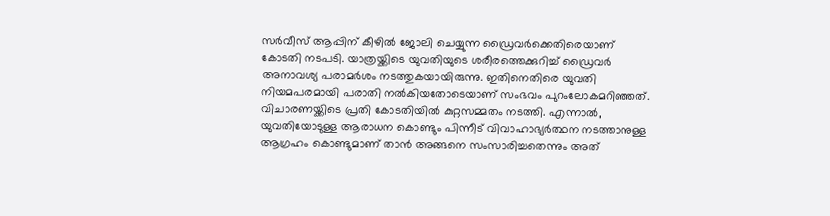സർവീസ് ആപ്പിന് കീഴിൽ ജോലി ചെയ്യുന്ന ഡ്രൈവർക്കെതിരെയാണ് കോടതി നടപടി. യാത്രയ്ക്കിടെ യുവതിയുടെ ശരീരത്തെക്കുറിച്ച് ഡ്രൈവർ അനാവശ്യ പരാമർശം നടത്തുകയായിരുന്നു. ഇതിനെതിരെ യുവതി നിയമപരമായി പരാതി നൽകിയതോടെയാണ് സംഭവം പുറംലോകമറിഞ്ഞത്.
വിചാരണയ്ക്കിടെ പ്രതി കോടതിയിൽ കുറ്റസമ്മതം നടത്തി. എന്നാൽ, യുവതിയോടുള്ള ആരാധന കൊണ്ടും പിന്നീട് വിവാഹാഭ്യർത്ഥന നടത്താനുള്ള ആഗ്രഹം കൊണ്ടുമാണ് താൻ അങ്ങനെ സംസാരിച്ചതെന്നും അത്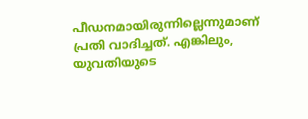പീഡനമായിരുന്നില്ലെന്നുമാണ് പ്രതി വാദിച്ചത്. എങ്കിലും, യുവതിയുടെ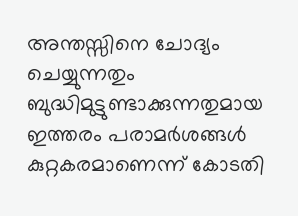അന്തസ്സിനെ ചോദ്യം ചെയ്യുന്നതും ബുദ്ധിമുട്ടുണ്ടാക്കുന്നതുമായ ഇത്തരം പരാമർശങ്ങൾ കുറ്റകരമാണെന്ന് കോടതി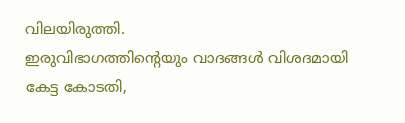വിലയിരുത്തി.
ഇരുവിഭാഗത്തിന്റെയും വാദങ്ങൾ വിശദമായി കേട്ട കോടതി,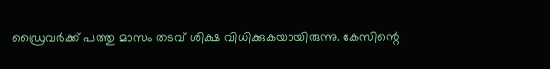ഡ്രൈവർക്ക് പത്തു മാസം തടവ് ശിക്ഷ വിധിക്കുകയായിരുന്നു. കേസിന്റെ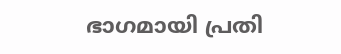ഭാഗമായി പ്രതി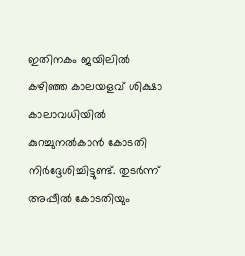ഇതിനകം ജയിലിൽ കഴിഞ്ഞ കാലയളവ് ശിക്ഷാ കാലാവധിയിൽ കുറച്ചുനൽകാൻ കോടതി നിർദ്ദേശിച്ചിട്ടുണ്ട്. തുടർന്ന് അപ്പീൽ കോടതിയും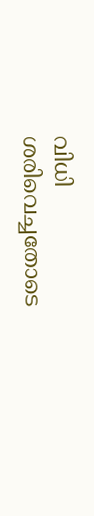വിധി ശരിവെച്ചതോടെ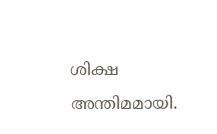ശിക്ഷ അന്തിമമായി.